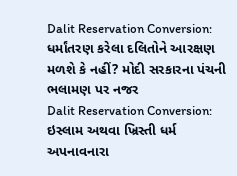Dalit Reservation Conversion: ધર્માંતરણ કરેલા દલિતોને આરક્ષણ મળશે કે નહીં? મોદી સરકારના પંચની ભલામણ પર નજર
Dalit Reservation Conversion: ઇસ્લામ અથવા ખ્રિસ્તી ધર્મ અપનાવનારા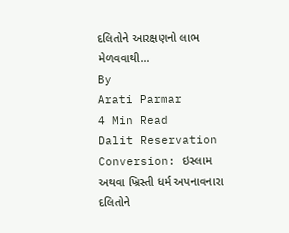દલિતોને આરક્ષણનો લાભ મેળવવાથી…
By
Arati Parmar
4 Min Read
Dalit Reservation Conversion: ઇસ્લામ અથવા ખ્રિસ્તી ધર્મ અપનાવનારા દલિતોને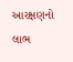આરક્ષણનો લાભ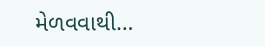મેળવવાથી…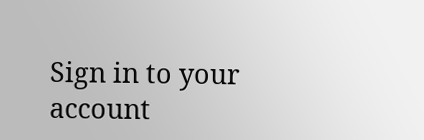Sign in to your account